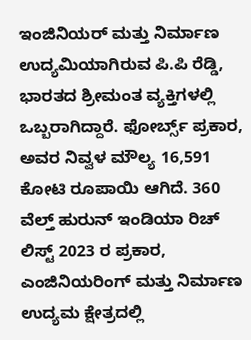ಇಂಜಿನಿಯರ್ ಮತ್ತು ನಿರ್ಮಾಣ ಉದ್ಯಮಿಯಾಗಿರುವ ಪಿ.ಪಿ ರೆಡ್ಡಿ, ಭಾರತದ ಶ್ರೀಮಂತ ವ್ಯಕ್ತಿಗಳಲ್ಲಿ ಒಬ್ಬರಾಗಿದ್ದಾರೆ. ಫೋರ್ಬ್ಸ್ ಪ್ರಕಾರ, ಅವರ ನಿವ್ವಳ ಮೌಲ್ಯ 16,591 ಕೋಟಿ ರೂಪಾಯಿ ಆಗಿದೆ. 360 ವೆಲ್ತ್ ಹುರುನ್ ಇಂಡಿಯಾ ರಿಚ್ ಲಿಸ್ಟ್ 2023 ರ ಪ್ರಕಾರ, ಎಂಜಿನಿಯರಿಂಗ್ ಮತ್ತು ನಿರ್ಮಾಣ ಉದ್ಯಮ ಕ್ಷೇತ್ರದಲ್ಲಿ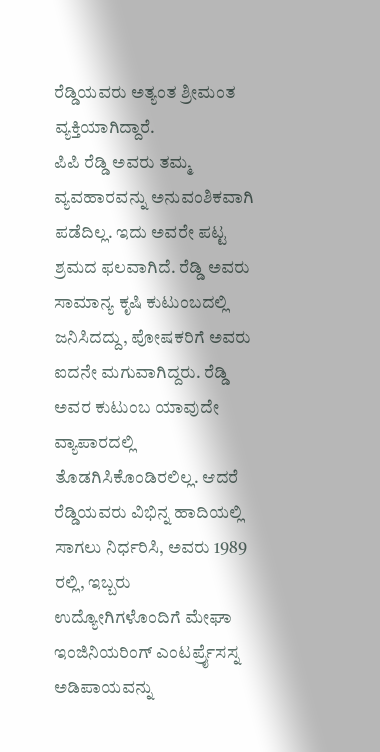ರೆಡ್ಡಿಯವರು ಅತ್ಯಂತ ಶ್ರೀಮಂತ ವ್ಯಕ್ತಿಯಾಗಿದ್ದಾರೆ.
ಪಿಪಿ ರೆಡ್ಡಿ ಅವರು ತಮ್ಮ ವ್ಯವಹಾರವನ್ನು ಅನುವಂಶಿಕವಾಗಿ ಪಡೆದಿಲ್ಲ. ಇದು ಅವರೇ ಪಟ್ಟ ಶ್ರಮದ ಫಲವಾಗಿದೆ. ರೆಡ್ಡಿ ಅವರು ಸಾಮಾನ್ಯ ಕೃಷಿ ಕುಟುಂಬದಲ್ಲಿ ಜನಿಸಿದದ್ದು, ಪೋಷಕರಿಗೆ ಅವರು ಐದನೇ ಮಗುವಾಗಿದ್ದರು. ರೆಡ್ಡಿ ಅವರ ಕುಟುಂಬ ಯಾವುದೇ ವ್ಯಾಪಾರದಲ್ಲಿ ತೊಡಗಿಸಿಕೊಂಡಿರಲಿಲ್ಲ. ಆದರೆ ರೆಡ್ಡಿಯವರು ವಿಭಿನ್ನ ಹಾದಿಯಲ್ಲಿ ಸಾಗಲು ನಿರ್ಧರಿಸಿ, ಅವರು 1989 ರಲ್ಲಿ, ಇಬ್ಬರು ಉದ್ಯೋಗಿಗಳೊಂದಿಗೆ ಮೇಘಾ ಇಂಜಿನಿಯರಿಂಗ್ ಎಂಟರ್ಪ್ರೈಸಸ್ನ ಅಡಿಪಾಯವನ್ನು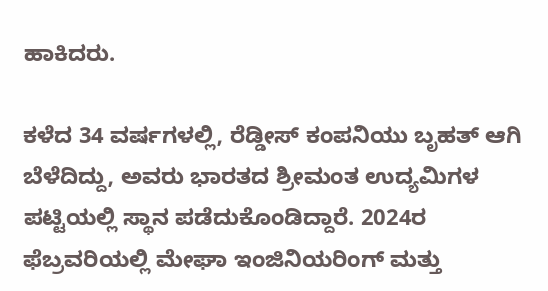ಹಾಕಿದರು.

ಕಳೆದ 34 ವರ್ಷಗಳಲ್ಲಿ, ರೆಡ್ಡೀಸ್ ಕಂಪನಿಯು ಬೃಹತ್ ಆಗಿ ಬೆಳೆದಿದ್ದು, ಅವರು ಭಾರತದ ಶ್ರೀಮಂತ ಉದ್ಯಮಿಗಳ ಪಟ್ಟಿಯಲ್ಲಿ ಸ್ಥಾನ ಪಡೆದುಕೊಂಡಿದ್ದಾರೆ. 2024ರ ಫೆಬ್ರವರಿಯಲ್ಲಿ ಮೇಘಾ ಇಂಜಿನಿಯರಿಂಗ್ ಮತ್ತು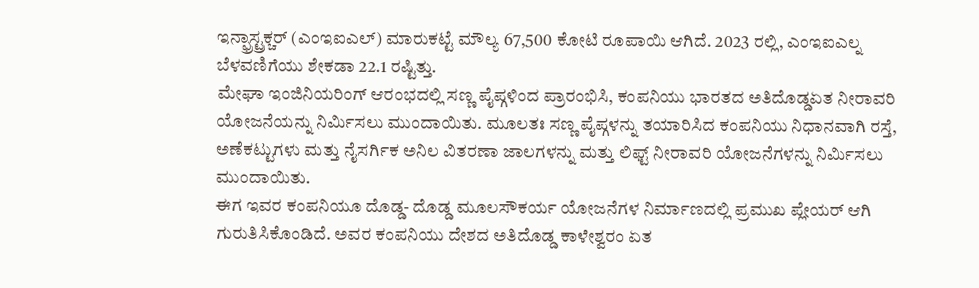ಇನ್ಫ್ರಾಸ್ಟ್ರಕ್ಚರ್ (ಎಂಇಐಎಲ್) ಮಾರುಕಟ್ಟೆ ಮೌಲ್ಯ 67,500 ಕೋಟಿ ರೂಪಾಯಿ ಆಗಿದೆ. 2023 ರಲ್ಲಿ, ಎಂಇಐಎಲ್ನ ಬೆಳವಣಿಗೆಯು ಶೇಕಡಾ 22.1 ರಷ್ಟಿತ್ತು.
ಮೇಘಾ ಇಂಜಿನಿಯರಿಂಗ್ ಆರಂಭದಲ್ಲಿ ಸಣ್ಣ ಪೈಪ್ಗಳಿಂದ ಪ್ರಾರಂಭಿಸಿ, ಕಂಪನಿಯು ಭಾರತದ ಅತಿದೊಡ್ಡಏತ ನೀರಾವರಿ ಯೋಜನೆಯನ್ನು ನಿರ್ಮಿಸಲು ಮುಂದಾಯಿತು. ಮೂಲತಃ ಸಣ್ಣ ಪೈಪ್ಗಳನ್ನು ತಯಾರಿಸಿದ ಕಂಪನಿಯು ನಿಧಾನವಾಗಿ ರಸ್ತೆ, ಅಣೆಕಟ್ಟುಗಳು ಮತ್ತು ನೈಸರ್ಗಿಕ ಅನಿಲ ವಿತರಣಾ ಜಾಲಗಳನ್ನು ಮತ್ತು ಲಿಫ್ಟ್ ನೀರಾವರಿ ಯೋಜನೆಗಳನ್ನು ನಿರ್ಮಿಸಲು ಮುಂದಾಯಿತು.
ಈಗ ಇವರ ಕಂಪನಿಯೂ ದೊಡ್ಡ- ದೊಡ್ಡ ಮೂಲಸೌಕರ್ಯ ಯೋಜನೆಗಳ ನಿರ್ಮಾಣದಲ್ಲಿ ಪ್ರಮುಖ ಪ್ಲೇಯರ್ ಆಗಿ ಗುರುತಿಸಿಕೊಂಡಿದೆ. ಅವರ ಕಂಪನಿಯು ದೇಶದ ಅತಿದೊಡ್ಡ ಕಾಳೇಶ್ವರಂ ಏತ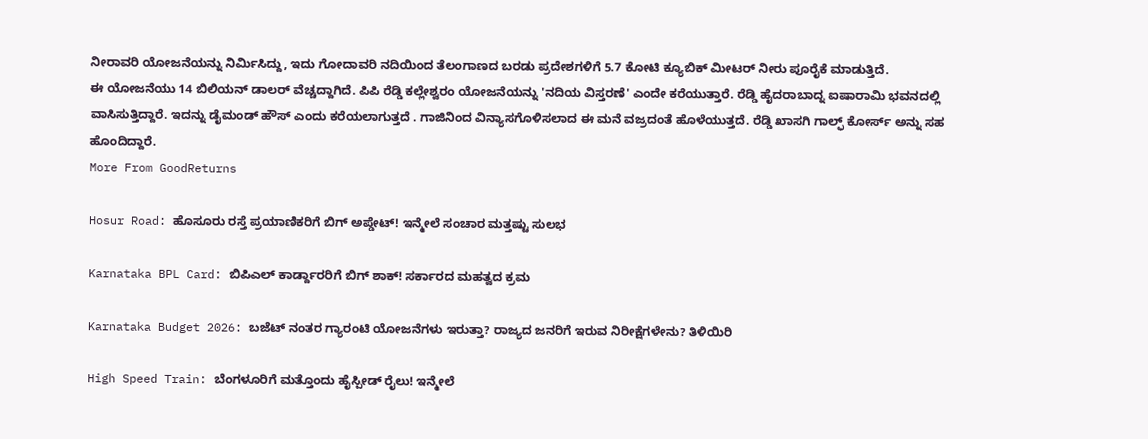ನೀರಾವರಿ ಯೋಜನೆಯನ್ನು ನಿರ್ಮಿಸಿದ್ದು, ಇದು ಗೋದಾವರಿ ನದಿಯಿಂದ ತೆಲಂಗಾಣದ ಬರಡು ಪ್ರದೇಶಗಳಿಗೆ 5.7 ಕೋಟಿ ಕ್ಯೂಬಿಕ್ ಮೀಟರ್ ನೀರು ಪೂರೈಕೆ ಮಾಡುತ್ತಿದೆ.
ಈ ಯೋಜನೆಯು 14 ಬಿಲಿಯನ್ ಡಾಲರ್ ವೆಚ್ಚದ್ದಾಗಿದೆ. ಪಿಪಿ ರೆಡ್ಡಿ ಕಲ್ಲೇಶ್ವರಂ ಯೋಜನೆಯನ್ನು 'ನದಿಯ ವಿಸ್ತರಣೆ' ಎಂದೇ ಕರೆಯುತ್ತಾರೆ. ರೆಡ್ಡಿ ಹೈದರಾಬಾದ್ನ ಐಷಾರಾಮಿ ಭವನದಲ್ಲಿ ವಾಸಿಸುತ್ತಿದ್ದಾರೆ. ಇದನ್ನು ಡೈಮಂಡ್ ಹೌಸ್ ಎಂದು ಕರೆಯಲಾಗುತ್ತದೆ . ಗಾಜಿನಿಂದ ವಿನ್ಯಾಸಗೊಳಿಸಲಾದ ಈ ಮನೆ ವಜ್ರದಂತೆ ಹೊಳೆಯುತ್ತದೆ. ರೆಡ್ಡಿ ಖಾಸಗಿ ಗಾಲ್ಫ್ ಕೋರ್ಸ್ ಅನ್ನು ಸಹ ಹೊಂದಿದ್ದಾರೆ.
More From GoodReturns

Hosur Road: ಹೊಸೂರು ರಸ್ತೆ ಪ್ರಯಾಣಿಕರಿಗೆ ಬಿಗ್ ಅಪ್ಡೇಟ್! ಇನ್ಮೇಲೆ ಸಂಚಾರ ಮತ್ತಷ್ಟು ಸುಲಭ

Karnataka BPL Card: ಬಿಪಿಎಲ್ ಕಾರ್ಡ್ದಾರರಿಗೆ ಬಿಗ್ ಶಾಕ್! ಸರ್ಕಾರದ ಮಹತ್ವದ ಕ್ರಮ

Karnataka Budget 2026: ಬಜೆಟ್ ನಂತರ ಗ್ಯಾರಂಟಿ ಯೋಜನೆಗಳು ಇರುತ್ತಾ? ರಾಜ್ಯದ ಜನರಿಗೆ ಇರುವ ನಿರೀಕ್ಷೆಗಳೇನು? ತಿಳಿಯಿರಿ

High Speed Train: ಬೆಂಗಳೂರಿಗೆ ಮತ್ತೊಂದು ಹೈಸ್ಪೀಡ್ ರೈಲು! ಇನ್ಮೇಲೆ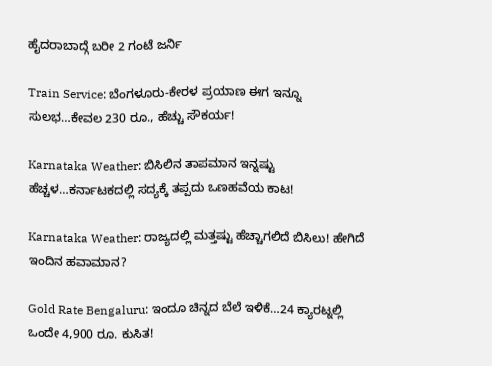ಹೈದರಾಬಾದ್ಗೆ ಬರೀ 2 ಗಂಟೆ ಜರ್ನಿ

Train Service: ಬೆಂಗಳೂರು-ಕೇರಳ ಪ್ರಯಾಣ ಈಗ ಇನ್ನೂ ಸುಲಭ…ಕೇವಲ 230 ರೂ., ಹೆಚ್ಚು ಸೌಕರ್ಯ!

Karnataka Weather: ಬಿಸಿಲಿನ ತಾಪಮಾನ ಇನ್ನಷ್ಟು ಹೆಚ್ಚಳ…ಕರ್ನಾಟಕದಲ್ಲಿ ಸದ್ಯಕ್ಕೆ ತಪ್ಪದು ಒಣಹವೆಯ ಕಾಟ!

Karnataka Weather: ರಾಜ್ಯದಲ್ಲಿ ಮತ್ತಷ್ಟು ಹೆಚ್ಚಾಗಲಿದೆ ಬಿಸಿಲು! ಹೇಗಿದೆ ಇಂದಿನ ಹವಾಮಾನ?

Gold Rate Bengaluru: ಇಂದೂ ಚಿನ್ನದ ಬೆಲೆ ಇಳಿಕೆ…24 ಕ್ಯಾರಟ್ನಲ್ಲಿ ಒಂದೇ 4,900 ರೂ. ಕುಸಿತ!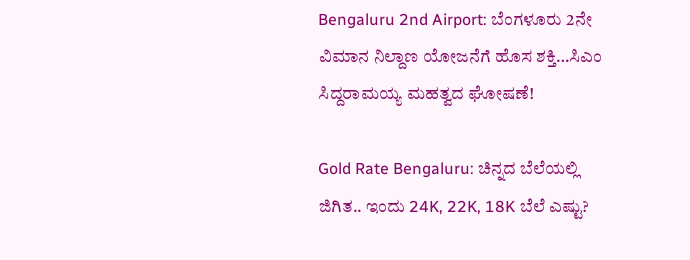Bengaluru 2nd Airport: ಬೆಂಗಳೂರು 2ನೇ ವಿಮಾನ ನಿಲ್ದಾಣ ಯೋಜನೆಗೆ ಹೊಸ ಶಕ್ತಿ…ಸಿಎಂ ಸಿದ್ದರಾಮಯ್ಯ ಮಹತ್ವದ ಘೋಷಣೆ!

Gold Rate Bengaluru: ಚಿನ್ನದ ಬೆಲೆಯಲ್ಲಿ ಜಿಗಿತ.. ಇಂದು 24K, 22K, 18K ಬೆಲೆ ಎಷ್ಟು?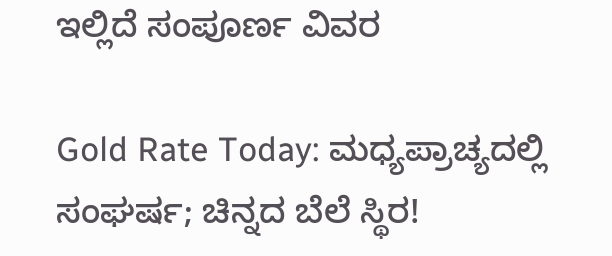ಇಲ್ಲಿದೆ ಸಂಪೂರ್ಣ ವಿವರ

Gold Rate Today: ಮಧ್ಯಪ್ರಾಚ್ಯದಲ್ಲಿ ಸಂಘರ್ಷ; ಚಿನ್ನದ ಬೆಲೆ ಸ್ಥಿರ!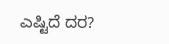ಎಷ್ಟಿದೆ ದರ?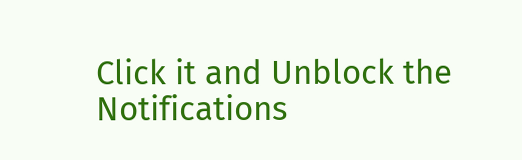Click it and Unblock the Notifications